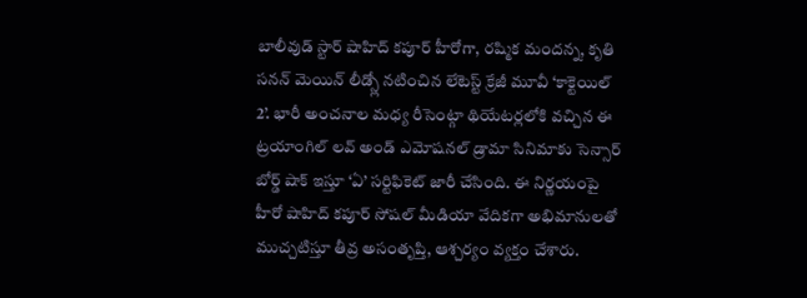బాలీవుడ్ స్టార్ షాహిద్ కపూర్ హీరోగా, రష్మిక మందన్న, కృతి సనన్ మెయిన్ లీడ్స్లో నటించిన లేటెస్ట్ క్రేజీ మూవీ ‘కాక్టెయిల్ 2’. భారీ అంచనాల మధ్య రీసెంట్గా థియేటర్లలోకి వచ్చిన ఈ ట్రయాంగిల్ లవ్ అండ్ ఎమోషనల్ డ్రామా సినిమాకు సెన్సార్ బోర్డ్ షాక్ ఇస్తూ ‘ఏ’ సర్టిఫికెట్ జారీ చేసింది. ఈ నిర్ణయంపై హీరో షాహిద్ కపూర్ సోషల్ మీడియా వేదికగా అభిమానులతో ముచ్చటిస్తూ తీవ్ర అసంతృప్తి, ఆశ్చర్యం వ్యక్తం చేశారు.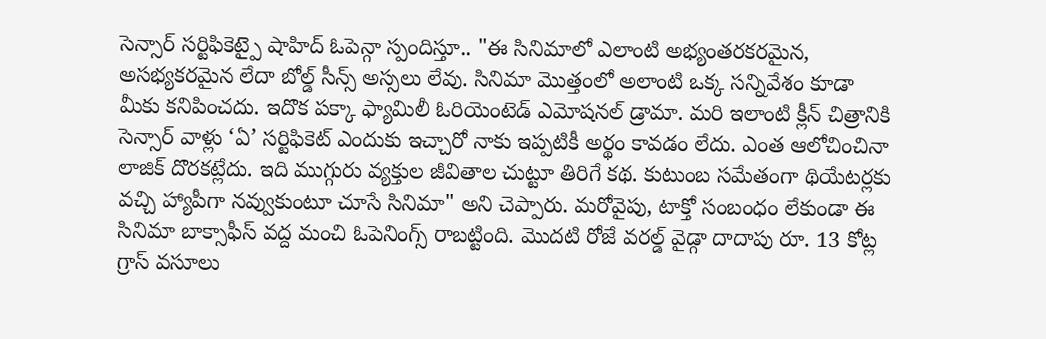సెన్సార్ సర్టిఫికెట్పై షాహిద్ ఓపెన్గా స్పందిస్తూ.. "ఈ సినిమాలో ఎలాంటి అభ్యంతరకరమైన, అసభ్యకరమైన లేదా బోల్డ్ సీన్స్ అస్సలు లేవు. సినిమా మొత్తంలో అలాంటి ఒక్క సన్నివేశం కూడా మీకు కనిపించదు. ఇదొక పక్కా ఫ్యామిలీ ఓరియెంటెడ్ ఎమోషనల్ డ్రామా. మరి ఇలాంటి క్లీన్ చిత్రానికి సెన్సార్ వాళ్లు ‘ఏ’ సర్టిఫికెట్ ఎందుకు ఇచ్చారో నాకు ఇప్పటికీ అర్థం కావడం లేదు. ఎంత ఆలోచించినా లాజిక్ దొరకట్లేదు. ఇది ముగ్గురు వ్యక్తుల జీవితాల చుట్టూ తిరిగే కథ. కుటుంబ సమేతంగా థియేటర్లకు వచ్చి హ్యాపీగా నవ్వుకుంటూ చూసే సినిమా" అని చెప్పారు. మరోవైపు, టాక్తో సంబంధం లేకుండా ఈ సినిమా బాక్సాఫీస్ వద్ద మంచి ఓపెనింగ్స్ రాబట్టింది. మొదటి రోజే వరల్డ్ వైడ్గా దాదాపు రూ. 13 కోట్ల గ్రాస్ వసూలు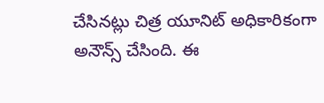చేసినట్లు చిత్ర యూనిట్ అధికారికంగా అనౌన్స్ చేసింది. ఈ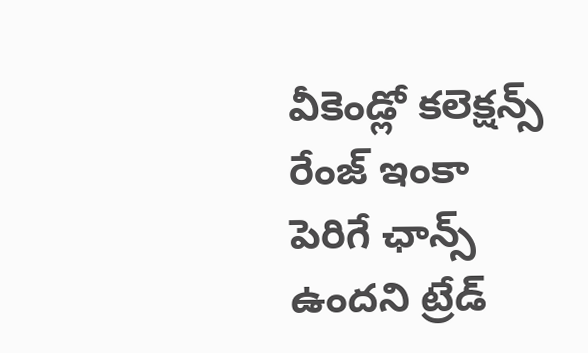వీకెండ్లో కలెక్షన్స్ రేంజ్ ఇంకా పెరిగే ఛాన్స్ ఉందని ట్రేడ్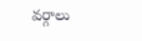వర్గాలు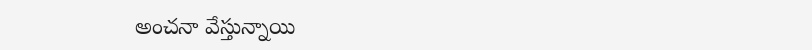అంచనా వేస్తున్నాయి